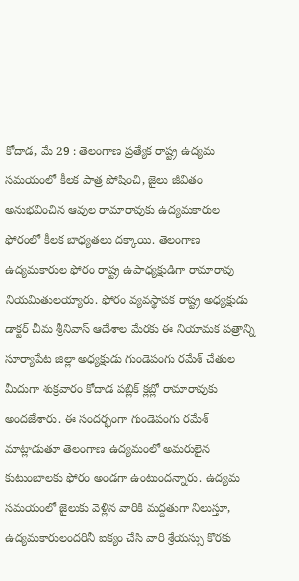కోదాడ, మే 29 : తెలంగాణ ప్రత్యేక రాష్ట్ర ఉద్యమ సమయంలో కీలక పాత్ర పోషించి, జైలు జీవితం అనుభవించిన ఆవుల రామారావుకు ఉద్యమకారుల ఫోరంలో కీలక బాధ్యతలు దక్కాయి. తెలంగాణ ఉద్యమకారుల ఫోరం రాష్ట్ర ఉపాధ్యక్షుడిగా రామారావు నియమితులయ్యారు. ఫోరం వ్యవస్థాపక రాష్ట్ర అధ్యక్షుడు డాక్టర్ చీమ శ్రీనివాస్ ఆదేశాల మేరకు ఈ నియామక పత్రాన్ని సూర్యాపేట జిల్లా అధ్యక్షుడు గుండెపంగు రమేశ్ చేతుల మీదుగా శుక్రవారం కోదాడ పబ్లిక్ క్లబ్లో రామారావుకు అందజేశారు. ఈ సందర్భంగా గుండెపంగు రమేశ్ మాట్లాడుతూ తెలంగాణ ఉద్యమంలో అమరులైన కుటుంబాలకు ఫోరం అండగా ఉంటుందన్నారు. ఉద్యమ సమయంలో జైలుకు వెళ్లిన వారికి మద్దతుగా నిలుస్తూ, ఉద్యమకారులందరినీ ఐక్యం చేసి వారి శ్రేయస్సు కొరకు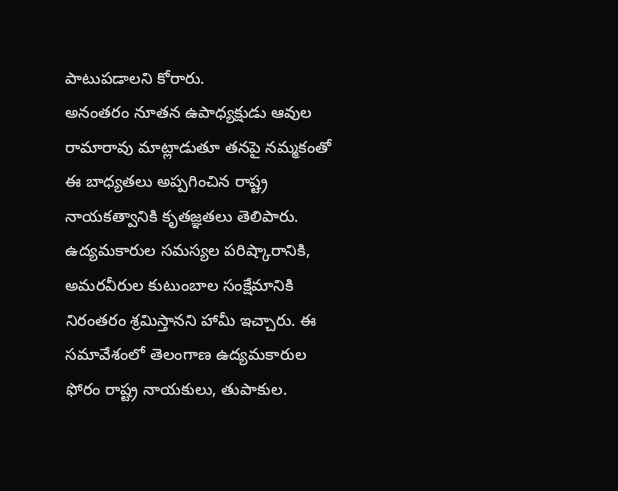పాటుపడాలని కోరారు.
అనంతరం నూతన ఉపాధ్యక్షుడు ఆవుల రామారావు మాట్లాడుతూ తనపై నమ్మకంతో ఈ బాధ్యతలు అప్పగించిన రాష్ట్ర నాయకత్వానికి కృతజ్ఞతలు తెలిపారు. ఉద్యమకారుల సమస్యల పరిష్కారానికి, అమరవీరుల కుటుంబాల సంక్షేమానికి నిరంతరం శ్రమిస్తానని హామీ ఇచ్చారు. ఈ సమావేశంలో తెలంగాణ ఉద్యమకారుల ఫోరం రాష్ట్ర నాయకులు, తుపాకుల.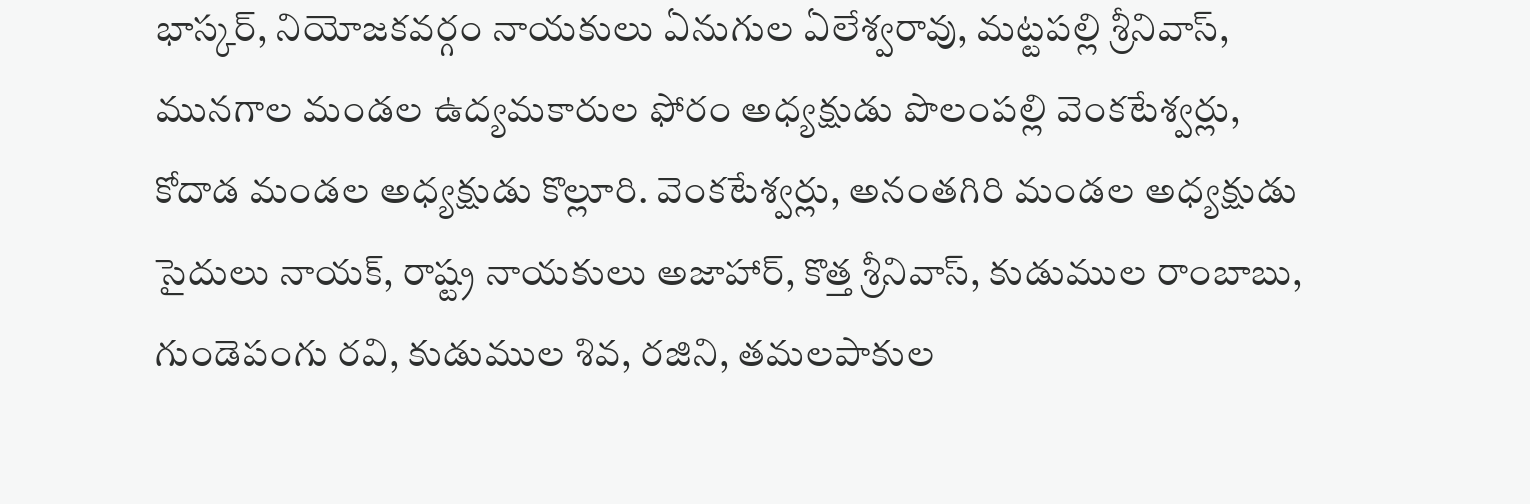భాస్కర్, నియోజకవర్గం నాయకులు ఏనుగుల ఏలేశ్వరావు, మట్టపల్లి శ్రీనివాస్, మునగాల మండల ఉద్యమకారుల ఫోరం అధ్యక్షుడు పొలంపల్లి వెంకటేశ్వర్లు, కోదాడ మండల అధ్యక్షుడు కొల్లూరి. వెంకటేశ్వర్లు, అనంతగిరి మండల అధ్యక్షుడు సైదులు నాయక్, రాష్ట్ర నాయకులు అజాహార్, కొత్త శ్రీనివాస్, కుడుముల రాంబాబు, గుండెపంగు రవి, కుడుముల శివ, రజిని, తమలపాకుల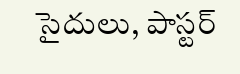సైదులు, పాస్టర్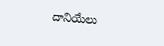దానియేలు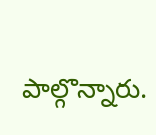పాల్గొన్నారు.